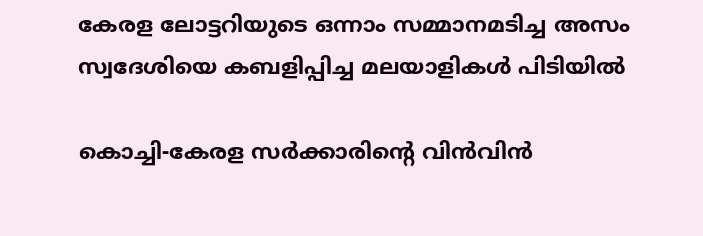കേരള ലോട്ടറിയുടെ ഒന്നാം സമ്മാനമടിച്ച അസം സ്വദേശിയെ കബളിപ്പിച്ച മലയാളികള്‍ പിടിയില്‍

കൊച്ചി-കേരള സര്‍ക്കാരിന്റെ വിന്‍വിന്‍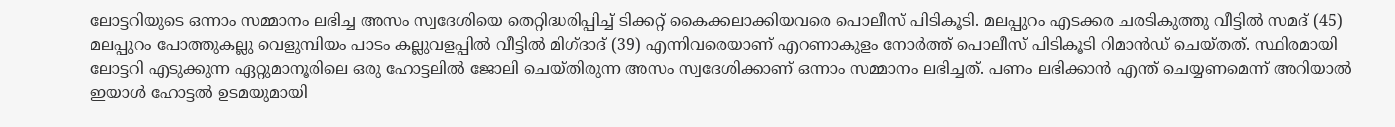ലോട്ടറിയുടെ ഒന്നാം സമ്മാനം ലഭിച്ച അസം സ്വദേശിയെ തെറ്റിദ്ധരിപ്പിച്ച് ടിക്കറ്റ് കൈക്കലാക്കിയവരെ പൊലീസ് പിടികൂടി. മലപ്പുറം എടക്കര ചരടികുത്തു വീട്ടില്‍ സമദ് (45) മലപ്പുറം പോത്തുകല്ലു വെളുമ്പിയം പാടം കല്ലുവളപ്പില്‍ വീട്ടില്‍ മിഗ്ദാദ് (39) എന്നിവരെയാണ് എറണാകുളം നോര്‍ത്ത് പൊലീസ് പിടികൂടി റിമാന്‍ഡ് ചെയ്തത്. സ്ഥിരമായി ലോട്ടറി എടുക്കുന്ന ഏറ്റുമാനൂരിലെ ഒരു ഹോട്ടലില്‍ ജോലി ചെയ്തിരുന്ന അസം സ്വദേശിക്കാണ് ഒന്നാം സമ്മാനം ലഭിച്ചത്. പണം ലഭിക്കാന്‍ എന്ത് ചെയ്യണമെന്ന് അറിയാല്‍ ഇയാള്‍ ഹോട്ടല്‍ ഉടമയുമായി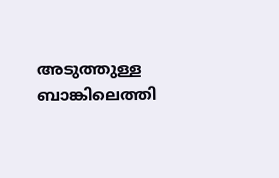അടുത്തുള്ള ബാങ്കിലെത്തി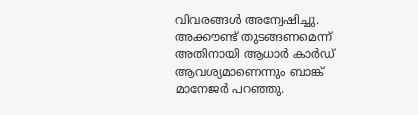വിവരങ്ങള്‍ അന്വേഷിച്ചു.
അക്കൗണ്ട് തുടങ്ങണമെന്ന് അതിനായി ആധാര്‍ കാര്‍ഡ് ആവശ്യമാണെന്നും ബാങ്ക് മാനേജര്‍ പറഞ്ഞു.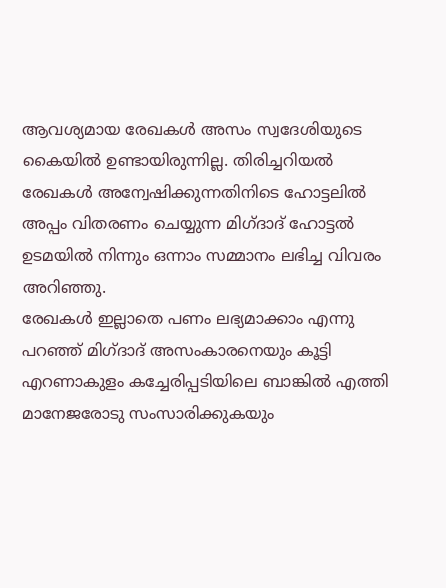ആവശ്യമായ രേഖകള്‍ അസം സ്വദേശിയുടെ കൈയില്‍ ഉണ്ടായിരുന്നില്ല. തിരിച്ചറിയല്‍ രേഖകള്‍ അന്വേഷിക്കുന്നതിനിടെ ഹോട്ടലില്‍ അപ്പം വിതരണം ചെയ്യുന്ന മിഗ്ദാദ് ഹോട്ടല്‍ ഉടമയില്‍ നിന്നും ഒന്നാം സമ്മാനം ലഭിച്ച വിവരം അറിഞ്ഞു.
രേഖകള്‍ ഇല്ലാതെ പണം ലഭ്യമാക്കാം എന്നു പറഞ്ഞ് മിഗ്ദാദ് അസംകാരനെയും കൂട്ടി എറണാകുളം കച്ചേരിപ്പടിയിലെ ബാങ്കില്‍ എത്തി മാനേജരോടു സംസാരിക്കുകയും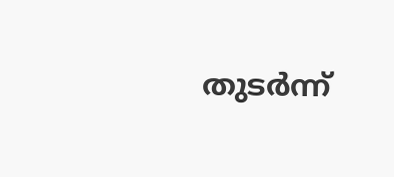തുടര്‍ന്ന്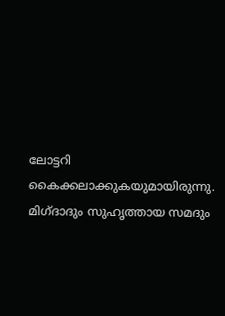ലോട്ടറി കൈക്കലാക്കുകയുമായിരുന്നു. മിഗ്ദാദും സുഹൃത്തായ സമദും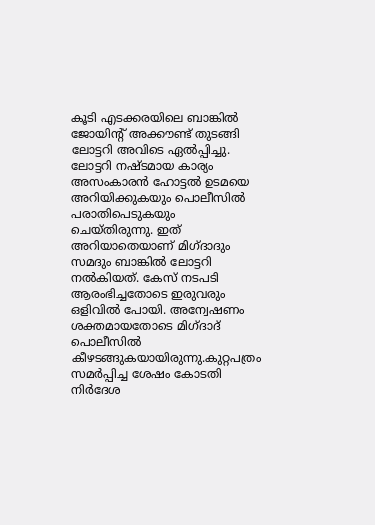കൂടി എടക്കരയിലെ ബാങ്കില്‍ ജോയിന്റ് അക്കൗണ്ട് തുടങ്ങി ലോട്ടറി അവിടെ ഏല്‍പ്പിച്ചു.
ലോട്ടറി നഷ്ടമായ കാര്യം അസംകാരന്‍ ഹോട്ടല്‍ ഉടമയെ അറിയിക്കുകയും പൊലീസില്‍ പരാതിപെടുകയും ചെയ്തിരുന്നു. ഇത് അറിയാതെയാണ് മിഗ്ദാദും സമദും ബാങ്കില്‍ ലോട്ടറി നല്‍കിയത്. കേസ് നടപടി ആരംഭിച്ചതോടെ ഇരുവരും ഒളിവില്‍ പോയി. അന്വേഷണം ശക്തമായതോടെ മിഗ്ദാദ് പൊലീസില്‍ കീഴടങ്ങുകയായിരുന്നു.കുറ്റപത്രം സമര്‍പ്പിച്ച ശേഷം കോടതി നിര്‍ദേശ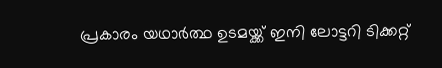പ്രകാരം യഥാര്‍ത്ഥ ഉടമയ്ക്ക് ഇനി ലോട്ടറി ടിക്കറ്റ്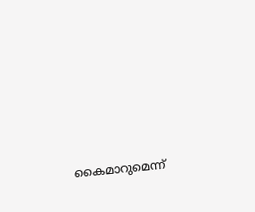കൈമാറുമെന്ന്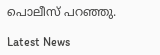പൊലീസ് പറഞ്ഞു.

Latest News